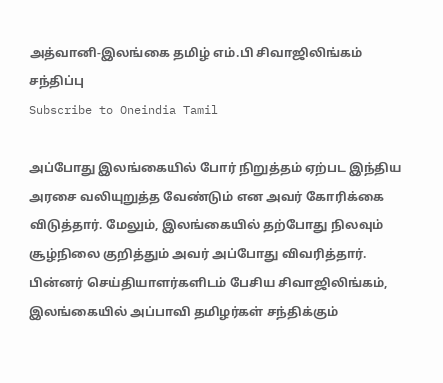அத்வானி-இலங்கை தமிழ் எம்.பி சிவாஜிலிங்கம் சந்திப்பு
Subscribe to Oneindia Tamil

அப்போது இலங்கையில் போர் நிறுத்தம் ஏற்பட இந்திய அரசை வலியுறுத்த வேண்டும் என அவர் கோரிக்கை விடுத்தார். மேலும், இலங்கையில் தற்போது நிலவும் சூழ்நிலை குறித்தும் அவர் அப்போது விவரித்தார்.
பின்னர் செய்தியாளர்களிடம் பேசிய சிவாஜிலிங்கம், இலங்கையில் அப்பாவி தமிழர்கள் சந்திக்கும்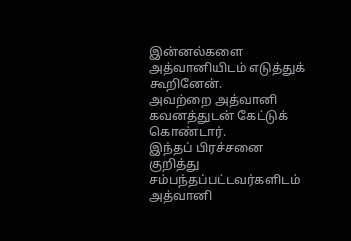இன்னல்களை அத்வானியிடம் எடுத்துக் கூறினேன்.
அவற்றை அத்வானி கவனத்துடன் கேட்டுக் கொண்டார்.
இந்தப் பிரச்சனை குறித்து சம்பந்தப்பட்டவர்களிடம் அத்வானி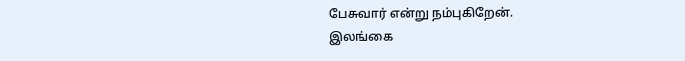பேசுவார் என்று நம்புகிறேன்.
இலங்கை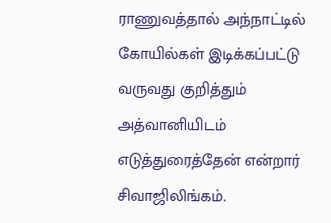ராணுவத்தால் அந்நாட்டில் கோயில்கள் இடிக்கப்பட்டு வருவது குறித்தும் அத்வானியிடம் எடுத்துரைத்தேன் என்றார் சிவாஜிலிங்கம்.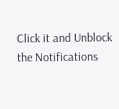Click it and Unblock the Notifications